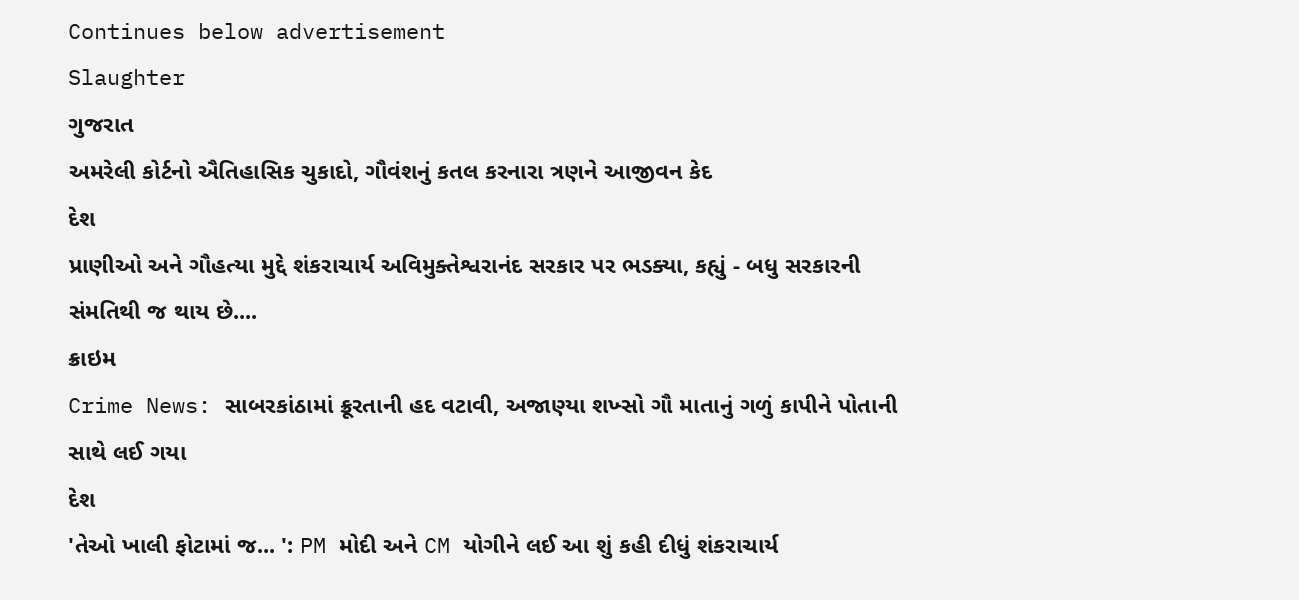Continues below advertisement
Slaughter
ગુજરાત
અમરેલી કોર્ટનો ઐતિહાસિક ચુકાદો, ગૌવંશનું કતલ કરનારા ત્રણને આજીવન કેદ
દેશ
પ્રાણીઓ અને ગૌહત્યા મુદ્દે શંકરાચાર્ય અવિમુક્તેશ્વરાનંદ સરકાર પર ભડક્યા, કહ્યું - બધુ સરકારની સંમતિથી જ થાય છે....
ક્રાઇમ
Crime News: સાબરકાંઠામાં ક્રૂરતાની હદ વટાવી, અજાણ્યા શખ્સો ગૌ માતાનું ગળું કાપીને પોતાની સાથે લઈ ગયા
દેશ
'તેઓ ખાલી ફોટામાં જ... ': PM મોદી અને CM યોગીને લઈ આ શું કહી દીધું શંકરાચાર્ય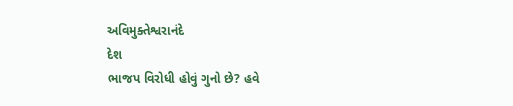અવિમુક્તેશ્વરાનંદે
દેશ
ભાજપ વિરોધી હોવું ગુનો છે? હવે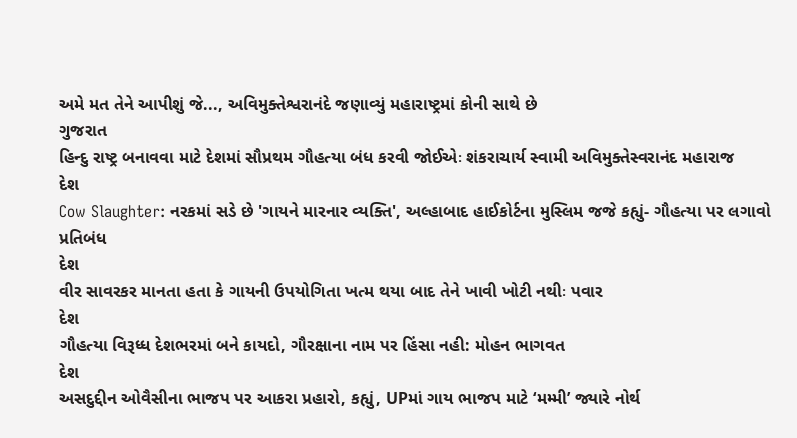અમે મત તેને આપીશું જે..., અવિમુક્તેશ્વરાનંદે જણાવ્યું મહારાષ્ટ્રમાં કોની સાથે છે
ગુજરાત
હિન્દુ રાષ્ટ્ર બનાવવા માટે દેશમાં સૌપ્રથમ ગૌહત્યા બંધ કરવી જોઈએઃ શંકરાચાર્ય સ્વામી અવિમુક્તેસ્વરાનંદ મહારાજ
દેશ
Cow Slaughter: નરકમાં સડે છે 'ગાયને મારનાર વ્યક્તિ', અલ્હાબાદ હાઈકોર્ટના મુસ્લિમ જજે કહ્યું- ગૌહત્યા પર લગાવો પ્રતિબંધ
દેશ
વીર સાવરકર માનતા હતા કે ગાયની ઉપયોગિતા ખત્મ થયા બાદ તેને ખાવી ખોટી નથીઃ પવાર
દેશ
ગૌહત્યા વિરૂધ્ધ દેશભરમાં બને કાયદો, ગૌરક્ષાના નામ પર હિંસા નહી: મોહન ભાગવત
દેશ
અસદુદ્દીન ઓવૈસીના ભાજપ પર આકરા પ્રહારો, કહ્યું, UPમાં ગાય ભાજપ માટે ‘મમ્મી’ જ્યારે નોર્થ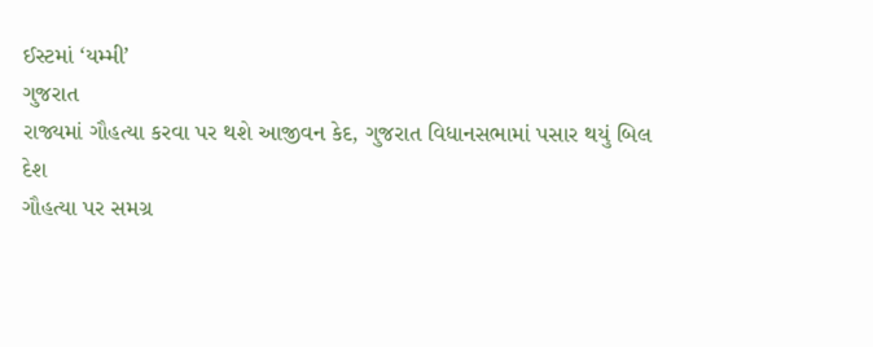ઈસ્ટમાં ‘યમ્મી’
ગુજરાત
રાજ્યમાં ગૌહત્યા કરવા પર થશે આજીવન કેદ, ગુજરાત વિધાનસભામાં પસાર થયું બિલ
દેશ
ગૌહત્યા પર સમગ્ર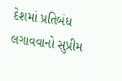દેશમાં પ્રતિબંધ લગાવવાનો સુપ્રીમ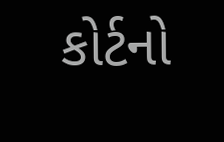કોર્ટનો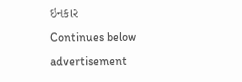ઇનકાર
Continues below advertisement